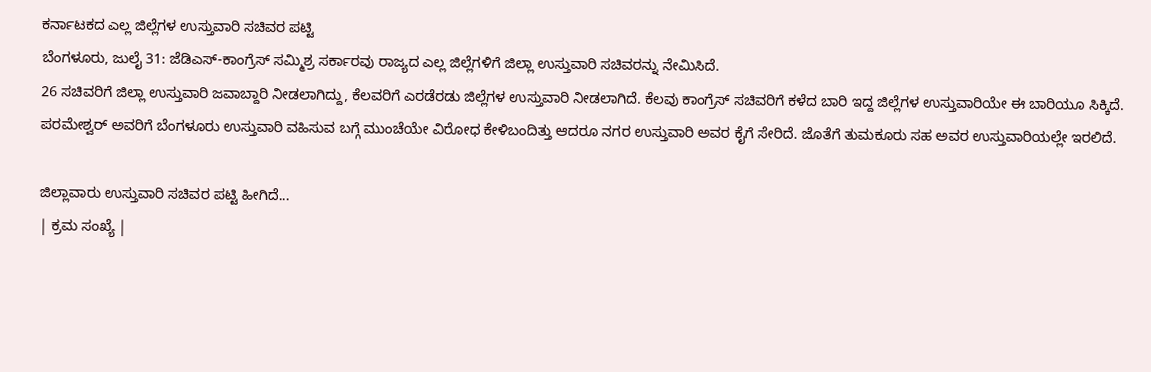ಕರ್ನಾಟಕದ ಎಲ್ಲ ಜಿಲ್ಲೆಗಳ ಉಸ್ತುವಾರಿ ಸಚಿವರ ಪಟ್ಟಿ
ಬೆಂಗಳೂರು, ಜುಲೈ 31: ಜೆಡಿಎಸ್-ಕಾಂಗ್ರೆಸ್ ಸಮ್ಮಿಶ್ರ ಸರ್ಕಾರವು ರಾಜ್ಯದ ಎಲ್ಲ ಜಿಲ್ಲೆಗಳಿಗೆ ಜಿಲ್ಲಾ ಉಸ್ತುವಾರಿ ಸಚಿವರನ್ನು ನೇಮಿಸಿದೆ.
26 ಸಚಿವರಿಗೆ ಜಿಲ್ಲಾ ಉಸ್ತುವಾರಿ ಜವಾಬ್ದಾರಿ ನೀಡಲಾಗಿದ್ದು, ಕೆಲವರಿಗೆ ಎರಡೆರಡು ಜಿಲ್ಲೆಗಳ ಉಸ್ತುವಾರಿ ನೀಡಲಾಗಿದೆ. ಕೆಲವು ಕಾಂಗ್ರೆಸ್ ಸಚಿವರಿಗೆ ಕಳೆದ ಬಾರಿ ಇದ್ದ ಜಿಲ್ಲೆಗಳ ಉಸ್ತುವಾರಿಯೇ ಈ ಬಾರಿಯೂ ಸಿಕ್ಕಿದೆ.
ಪರಮೇಶ್ವರ್ ಅವರಿಗೆ ಬೆಂಗಳೂರು ಉಸ್ತುವಾರಿ ವಹಿಸುವ ಬಗ್ಗೆ ಮುಂಚೆಯೇ ವಿರೋಧ ಕೇಳಿಬಂದಿತ್ತು ಆದರೂ ನಗರ ಉಸ್ತುವಾರಿ ಅವರ ಕೈಗೆ ಸೇರಿದೆ. ಜೊತೆಗೆ ತುಮಕೂರು ಸಹ ಅವರ ಉಸ್ತುವಾರಿಯಲ್ಲೇ ಇರಲಿದೆ.

ಜಿಲ್ಲಾವಾರು ಉಸ್ತುವಾರಿ ಸಚಿವರ ಪಟ್ಟಿ ಹೀಗಿದೆ...
| ಕ್ರಮ ಸಂಖ್ಯೆ |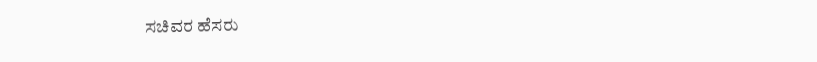ಸಚಿವರ ಹೆಸರು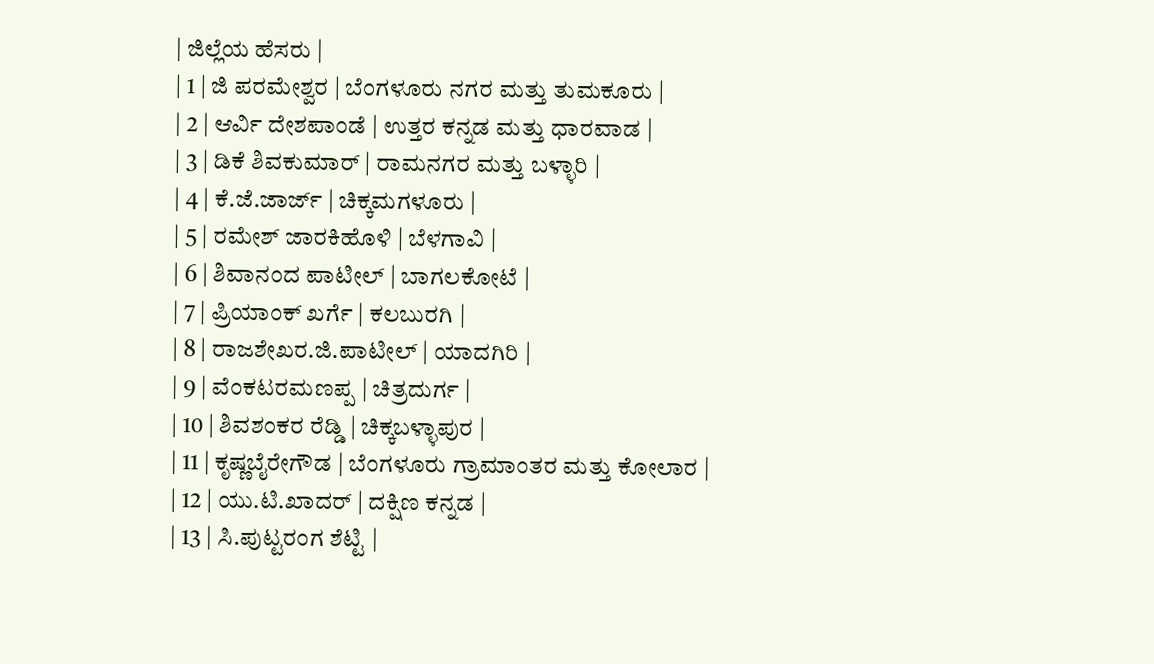| ಜಿಲ್ಲೆಯ ಹೆಸರು |
| 1 | ಜಿ ಪರಮೇಶ್ವರ | ಬೆಂಗಳೂರು ನಗರ ಮತ್ತು ತುಮಕೂರು |
| 2 | ಆರ್ವಿ ದೇಶಪಾಂಡೆ | ಉತ್ತರ ಕನ್ನಡ ಮತ್ತು ಧಾರವಾಡ |
| 3 | ಡಿಕೆ ಶಿವಕುಮಾರ್ | ರಾಮನಗರ ಮತ್ತು ಬಳ್ಳಾರಿ |
| 4 | ಕೆ.ಜೆ.ಜಾರ್ಜ್ | ಚಿಕ್ಕಮಗಳೂರು |
| 5 | ರಮೇಶ್ ಜಾರಕಿಹೊಳಿ | ಬೆಳಗಾವಿ |
| 6 | ಶಿವಾನಂದ ಪಾಟೀಲ್ | ಬಾಗಲಕೋಟೆ |
| 7 | ಪ್ರಿಯಾಂಕ್ ಖರ್ಗೆ | ಕಲಬುರಗಿ |
| 8 | ರಾಜಶೇಖರ.ಜಿ.ಪಾಟೀಲ್ | ಯಾದಗಿರಿ |
| 9 | ವೆಂಕಟರಮಣಪ್ಪ | ಚಿತ್ರದುರ್ಗ |
| 10 | ಶಿವಶಂಕರ ರೆಡ್ಡಿ | ಚಿಕ್ಕಬಳ್ಳಾಪುರ |
| 11 | ಕೃಷ್ಣಬೈರೇಗೌಡ | ಬೆಂಗಳೂರು ಗ್ರಾಮಾಂತರ ಮತ್ತು ಕೋಲಾರ |
| 12 | ಯು.ಟಿ.ಖಾದರ್ | ದಕ್ಷಿಣ ಕನ್ನಡ |
| 13 | ಸಿ.ಪುಟ್ಟರಂಗ ಶೆಟ್ಟಿ |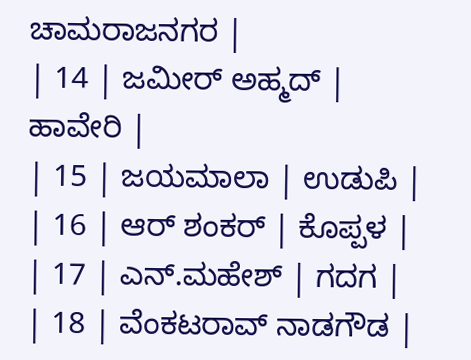ಚಾಮರಾಜನಗರ |
| 14 | ಜಮೀರ್ ಅಹ್ಮದ್ | ಹಾವೇರಿ |
| 15 | ಜಯಮಾಲಾ | ಉಡುಪಿ |
| 16 | ಆರ್ ಶಂಕರ್ | ಕೊಪ್ಪಳ |
| 17 | ಎನ್.ಮಹೇಶ್ | ಗದಗ |
| 18 | ವೆಂಕಟರಾವ್ ನಾಡಗೌಡ |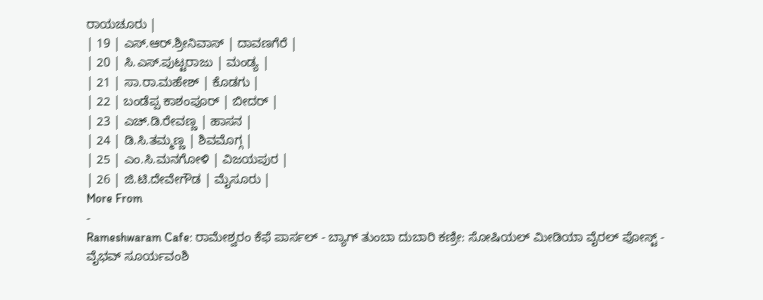ರಾಯಚೂರು |
| 19 | ಎಸ್.ಆರ್.ಶ್ರೀನಿವಾಸ್ | ದಾವಣಗೆರೆ |
| 20 | ಸಿ.ಎಸ್.ಪುಟ್ಟರಾಜು | ಮಂಡ್ಯ |
| 21 | ಸಾ.ರಾ.ಮಹೇಶ್ | ಕೊಡಗು |
| 22 | ಬಂಡೆಪ್ಪ ಕಾಶಂಪೂರ್ | ಬೀದರ್ |
| 23 | ಎಚ್.ಡಿ.ರೇವಣ್ಣ | ಹಾಸನ |
| 24 | ಡಿ.ಸಿ.ತಮ್ಮಣ್ಣ | ಶಿವಮೊಗ್ಗ |
| 25 | ಎಂ.ಸಿ.ಮನಗೋಳಿ | ವಿಜಯಪುರ |
| 26 | ಜಿ.ಟಿ.ದೇವೇಗೌಡ | ಮೈಸೂರು |
More From
-
Rameshwaram Cafe: ರಾಮೇಶ್ವರಂ ಕೆಫೆ ಪಾರ್ಸಲ್ - ಬ್ಯಾಗ್ ತುಂಬಾ ದುಬಾರಿ ಕಣ್ರೀ: ಸೋಷಿಯಲ್ ಮೀಡಿಯಾ ವೈರಲ್ ಪೋಸ್ಟ್ -
ವೈಭವ್ ಸೂರ್ಯವಂಶಿ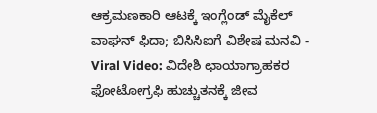ಆಕ್ರಮಣಕಾರಿ ಆಟಕ್ಕೆ ಇಂಗ್ಲೆಂಡ್ ಮೈಕೆಲ್ ವಾಘನ್ ಫಿದಾ; ಬಿಸಿಸಿಐಗೆ ವಿಶೇಷ ಮನವಿ -
Viral Video: ವಿದೇಶಿ ಛಾಯಾಗ್ರಾಹಕರ ಫೋಟೋಗ್ರಫಿ ಹುಚ್ಚುತನಕ್ಕೆ ಜೀವ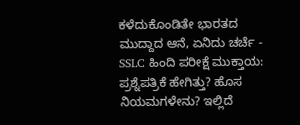ಕಳೆದುಕೊಂಡಿತೇ ಭಾರತದ ಮುದ್ದಾದ ಆನೆ, ಏನಿದು ಚರ್ಚೆ -
SSLC ಹಿಂದಿ ಪರೀಕ್ಷೆ ಮುಕ್ತಾಯ: ಪ್ರಶ್ನೆಪತ್ರಿಕೆ ಹೇಗಿತ್ತು? ಹೊಸ ನಿಯಮಗಳೇನು? ಇಲ್ಲಿದೆ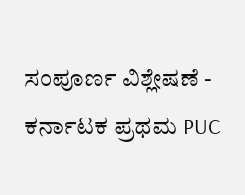ಸಂಪೂರ್ಣ ವಿಶ್ಲೇಷಣೆ -
ಕರ್ನಾಟಕ ಪ್ರಥಮ PUC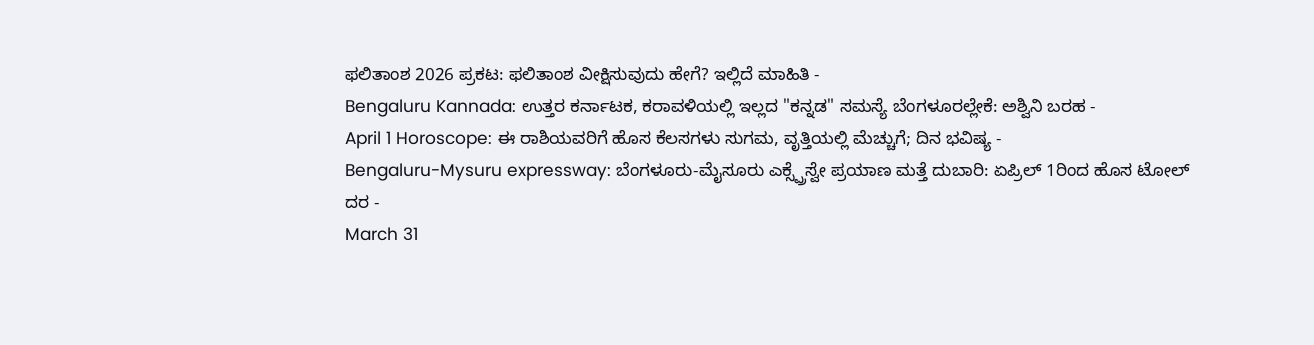ಫಲಿತಾಂಶ 2026 ಪ್ರಕಟ: ಫಲಿತಾಂಶ ವೀಕ್ಷಿಸುವುದು ಹೇಗೆ? ಇಲ್ಲಿದೆ ಮಾಹಿತಿ -
Bengaluru Kannada: ಉತ್ತರ ಕರ್ನಾಟಕ, ಕರಾವಳಿಯಲ್ಲಿ ಇಲ್ಲದ "ಕನ್ನಡ" ಸಮಸ್ಯೆ ಬೆಂಗಳೂರಲ್ಲೇಕೆ: ಅಶ್ವಿನಿ ಬರಹ -
April 1 Horoscope: ಈ ರಾಶಿಯವರಿಗೆ ಹೊಸ ಕೆಲಸಗಳು ಸುಗಮ, ವೃತ್ತಿಯಲ್ಲಿ ಮೆಚ್ಚುಗೆ; ದಿನ ಭವಿಷ್ಯ -
Bengaluru-Mysuru expressway: ಬೆಂಗಳೂರು-ಮೈಸೂರು ಎಕ್ಸ್ಪ್ರೆಸ್ವೇ ಪ್ರಯಾಣ ಮತ್ತೆ ದುಬಾರಿ: ಏಪ್ರಿಲ್ 1ರಿಂದ ಹೊಸ ಟೋಲ್ ದರ -
March 31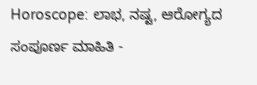Horoscope: ಲಾಭ, ನಷ್ಟ, ಆರೋಗ್ಯದ ಸಂಪೂರ್ಣ ಮಾಹಿತಿ -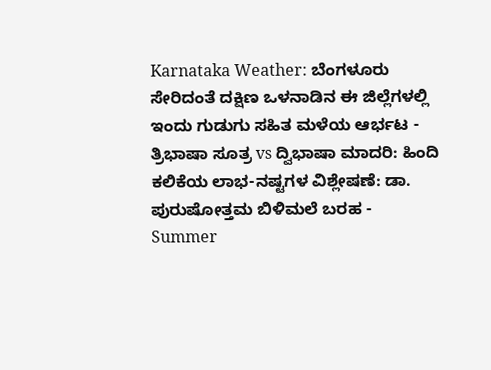Karnataka Weather: ಬೆಂಗಳೂರು ಸೇರಿದಂತೆ ದಕ್ಷಿಣ ಒಳನಾಡಿನ ಈ ಜಿಲ್ಲೆಗಳಲ್ಲಿ ಇಂದು ಗುಡುಗು ಸಹಿತ ಮಳೆಯ ಆರ್ಭಟ -
ತ್ರಿಭಾಷಾ ಸೂತ್ರ vs ದ್ವಿಭಾಷಾ ಮಾದರಿ: ಹಿಂದಿ ಕಲಿಕೆಯ ಲಾಭ-ನಷ್ಟಗಳ ವಿಶ್ಲೇಷಣೆ: ಡಾ. ಪುರುಷೋತ್ತಮ ಬಿಳಿಮಲೆ ಬರಹ -
Summer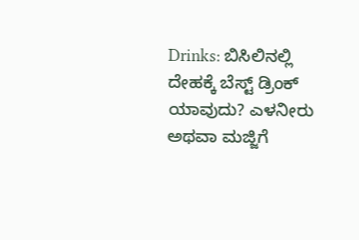Drinks: ಬಿಸಿಲಿನಲ್ಲಿ ದೇಹಕ್ಕೆ ಬೆಸ್ಟ್ ಡ್ರಿಂಕ್ ಯಾವುದು? ಎಳನೀರು ಅಥವಾ ಮಜ್ಜಿಗೆ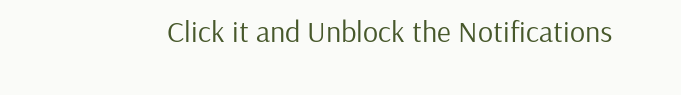Click it and Unblock the Notifications